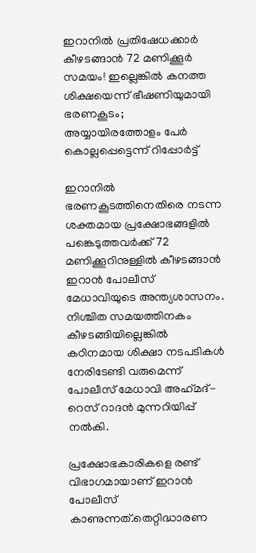ഇറാനില്‍ പ്രതിഷേധക്കാര്‍ കീഴടങ്ങാന്‍ 72 മണിക്കൂര്‍ സമയം! ഇല്ലെങ്കില്‍ കനത്ത ശിക്ഷയെന്ന് ഭീഷണിയുമായി ഭരണകൂടം; അയ്യായിരത്തോളം പേര്‍ കൊല്ലപ്പെട്ടെന്ന് റിപ്പോര്‍ട്ട്‌

ഇറാനില്‍ ഭരണകൂടത്തിനെതിരെ നടന്ന ശക്തമായ പ്രക്ഷോഭങ്ങളില്‍ പങ്കെടുത്തവര്‍ക്ക് 72 മണിക്കൂറിനുള്ളില്‍ കീഴടങ്ങാന്‍ ഇറാന്‍ പോലീസ് മേധാവിയുടെ അന്ത്യശാസനം. നിശ്ചിത സമയത്തിനകം കീഴടങ്ങിയില്ലെങ്കില്‍ കഠിനമായ ശിക്ഷാ നടപടികള്‍ നേരിടേണ്ടി വരുമെന്ന് പോലീസ് മേധാവി അഹ്‌മദ്-റെസ് റാദന്‍ മുന്നറിയിപ്പ് നല്‍കി.

പ്രക്ഷോഭകാരികളെ രണ്ട് വിഭാഗമായാണ് ഇറാന്‍ പോലീസ് കാണുന്നത്.തെറ്റിദ്ധാരണ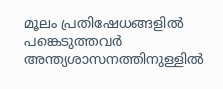മൂലം പ്രതിഷേധങ്ങളില്‍ പങ്കെടുത്തവര്‍ അന്ത്യശാസനത്തിനുള്ളില്‍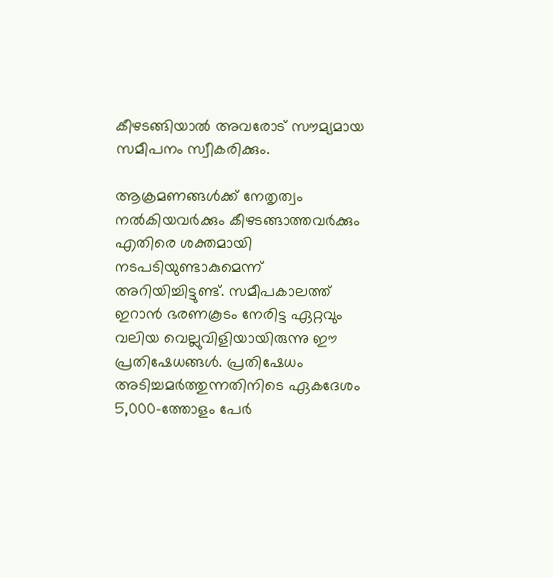കീഴടങ്ങിയാല്‍ അവരോട് സൗമ്യമായ സമീപനം സ്വീകരിക്കും.

ആക്രമണങ്ങള്‍ക്ക് നേതൃത്വം നല്‍കിയവര്‍ക്കും കീഴടങ്ങാത്തവര്‍ക്കും എതിരെ ശക്തമായി നടപടിയുണ്ടാകുമെന്ന് അറിയിച്ചിട്ടുണ്ട്. സമീപകാലത്ത് ഇറാന്‍ ഭരണകൂടം നേരിട്ട ഏറ്റവും വലിയ വെല്ലുവിളിയായിരുന്നു ഈ പ്രതിഷേധങ്ങള്‍. പ്രതിഷേധം അടിച്ചമര്‍ത്തുന്നതിനിടെ ഏകദേശം 5,000-ത്തോളം പേര്‍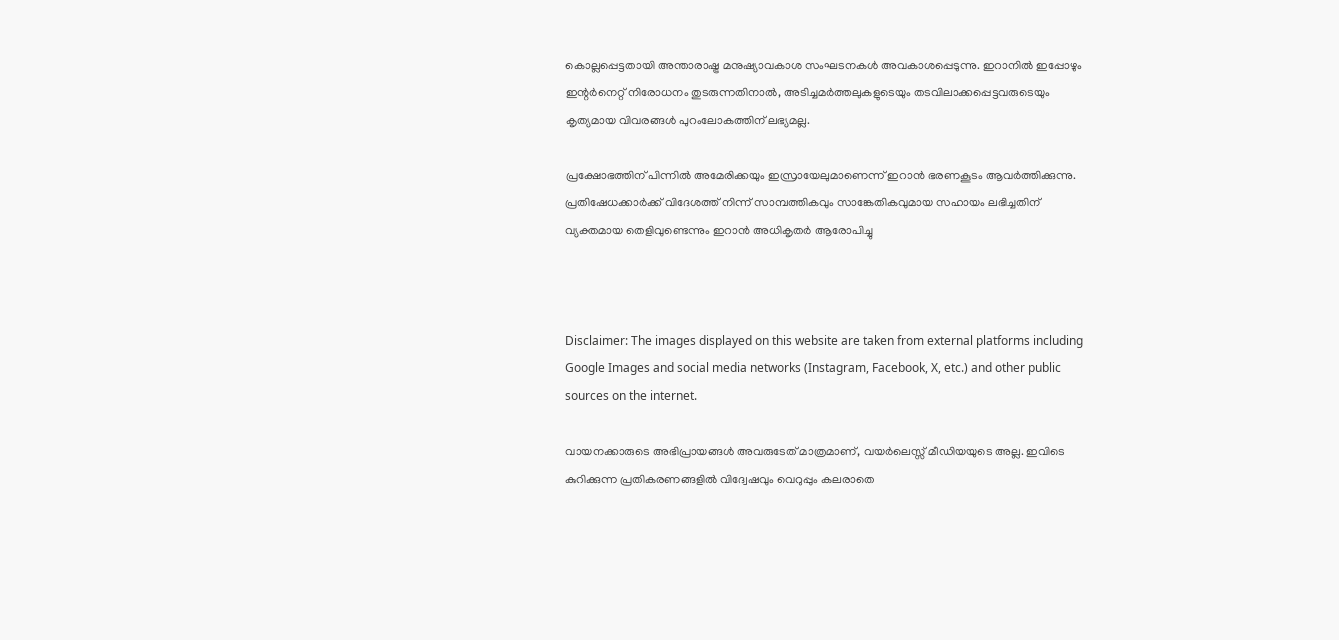കൊല്ലപ്പെട്ടതായി അന്താരാഷ്ട്ര മനുഷ്യാവകാശ സംഘടനകള്‍ അവകാശപ്പെടുന്നു. ഇറാനില്‍ ഇപ്പോഴും ഇന്റര്‍നെറ്റ് നിരോധനം തുടരുന്നതിനാല്‍, അടിച്ചമര്‍ത്തലുകളുടെയും തടവിലാക്കപ്പെട്ടവരുടെയും കൃത്യമായ വിവരങ്ങള്‍ പുറംലോകത്തിന് ലഭ്യമല്ല.

പ്രക്ഷോഭത്തിന് പിന്നില്‍ അമേരിക്കയും ഇസ്രായേലുമാണെന്ന് ഇറാന്‍ ഭരണകൂടം ആവര്‍ത്തിക്കുന്നു. പ്രതിഷേധക്കാര്‍ക്ക് വിദേശത്ത് നിന്ന് സാമ്പത്തികവും സാങ്കേതികവുമായ സഹായം ലഭിച്ചതിന് വ്യക്തമായ തെളിവുണ്ടെന്നും ഇറാന്‍ അധികൃതര്‍ ആരോപിച്ചു



Disclaimer: The images displayed on this website are taken from external platforms including Google Images and social media networks (Instagram, Facebook, X, etc.) and other public sources on the internet.

വായനക്കാരുടെ അഭിപ്രായങ്ങള്‍ അവരുടേത് മാത്രമാണ്, വയർലെസ്സ് മീഡിയയുടെ അല്ല. ഇവിടെ കുറിക്കുന്ന പ്രതികരണങ്ങളിൽ വിദ്വേഷവും വെറുപ്പും കലരാതെ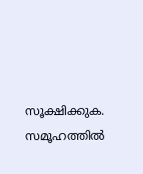സൂക്ഷിക്കുക. സമൂഹത്തിൽ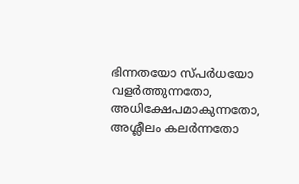ഭിന്നതയോ സ്‌പർധയോ വളർത്തുന്നതോ, അധിക്ഷേപമാകുന്നതോ, അശ്ലീലം കലർന്നതോ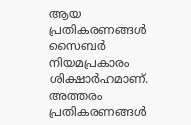ആയ പ്രതികരണങ്ങൾ സൈബർ നിയമപ്രകാരം ശിക്ഷാർഹമാണ്. അത്തരം പ്രതികരണങ്ങൾ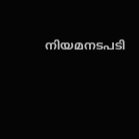നിയമനടപടി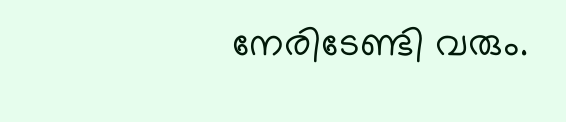നേരിടേണ്ടി വരും.